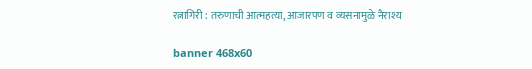रत्नागिरी : तरुणाची आत्महत्या, आजारपण व व्यसनामुळे नैराश्य

banner 468x60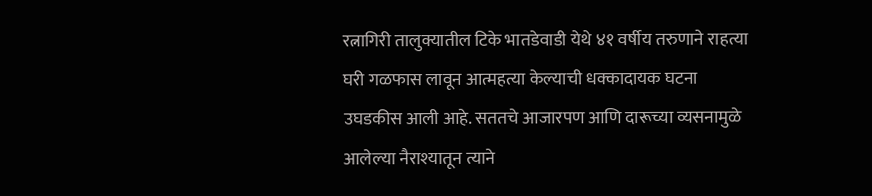रत्नागिरी तालुक्यातील टिके भातडेवाडी येथे ४१ वर्षीय तरुणाने राहत्या घरी गळफास लावून आत्महत्या केल्याची धक्कादायक घटना उघडकीस आली आहे. सततचे आजारपण आणि दारूच्या व्यसनामुळे आलेल्या नैराश्यातून त्याने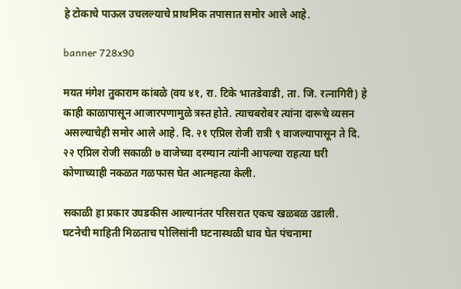हे टोकाचे पाऊल उचलल्याचे प्राथमिक तपासात समोर आले आहे.

banner 728x90

मयत मंगेश तुकाराम कांबळे (वय ४१, रा. टिके भातडेवाडी, ता. जि. रत्नागिरी) हे काही काळापासून आजारपणामुळे त्रस्त होते. त्याचबरोबर त्यांना दारूचे व्यसन असल्याचेही समोर आले आहे. दि. २१ एप्रिल रोजी रात्री ९ वाजल्यापासून ते दि. २२ एप्रिल रोजी सकाळी ७ वाजेच्या दरम्यान त्यांनी आपल्या राहत्या घरी कोणाच्याही नकळत गळफास घेत आत्महत्या केली.

सकाळी हा प्रकार उघडकीस आल्यानंतर परिसरात एकच खळबळ उडाली. घटनेची माहिती मिळताच पोलिसांनी घटनास्थळी धाव घेत पंचनामा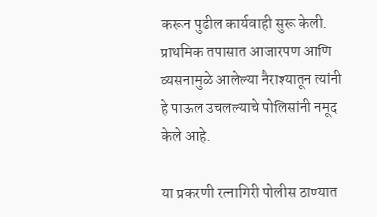करून पुढील कार्यवाही सुरू केली. प्राथमिक तपासात आजारपण आणि व्यसनामुळे आलेल्या नैराश्यातून त्यांनी हे पाऊल उचलल्याचे पोलिसांनी नमूद केले आहे.

या प्रकरणी रत्नागिरी पोलीस ठाण्यात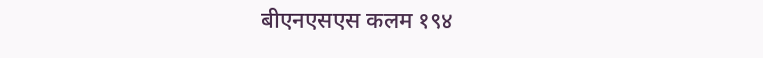बीएनएसएस कलम १९४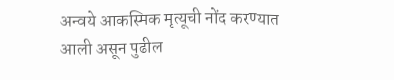अन्वये आकस्मिक मृत्यूची नोंद करण्यात आली असून पुढील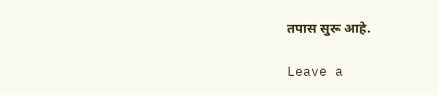तपास सुरू आहे.

Leave a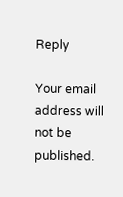Reply

Your email address will not be published.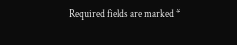Required fields are marked *